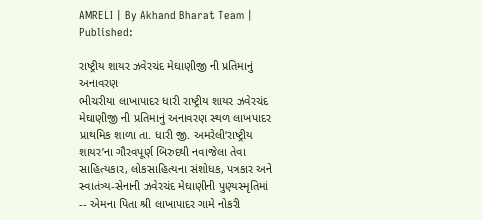AMRELI | By Akhand Bharat Team | Published:

રાષ્ટ્રીય શાયર ઝવેરચંદ મેઘાણીજી ની પ્રતિમાનું અનાવરણ
ભીચરીયા લાખાપાદર ધારી રાષ્ટ્રીય શાયર ઝવેરચંદ મેઘાણીજી ની પ્રતિમાનું અનાવરણ સ્થળ લાખપાદર પ્રાથમિક શાળા તા. ધારી જી. અમરેલી‘રાષ્ટ્રીય શાયર’ના ગૌરવપૂર્ણ બિરુદથી નવાજેલા તેવા સાહિત્યકાર, લોકસાહિત્યના સંશોધક, પત્રકાર અને સ્વાતંત્ર્ય-સેનાની ઝવેરચંદ મેઘાણીની પુણ્યસ્મૃતિમાં -- એમના પિતા શ્રી લાખાપાદર ગામે નોકરી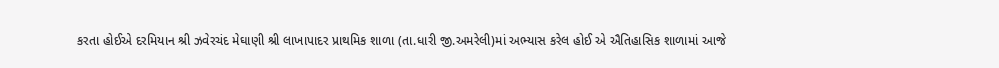કરતા હોઈએ દરમિયાન શ્રી ઝવેરચંદ મેઘાણી શ્રી લાખાપાદર પ્રાથમિક શાળા (તા.ધારી જી.અમરેલી)માં અભ્યાસ કરેલ હોઈ એ ઐતિહાસિક શાળામાં આજે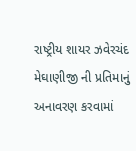રાષ્ટ્રીય શાયર ઝવેરચંદ મેઘાણીજી ની પ્રતિમાનું અનાવરણ કરવામાં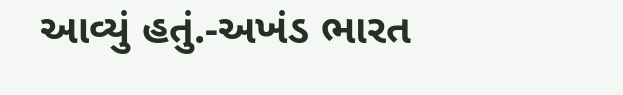આવ્યું હતું.-અખંડ ભારત